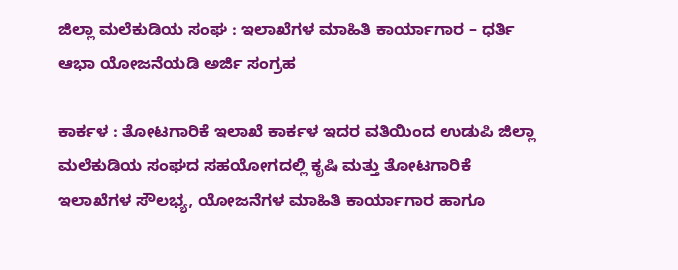ಜಿಲ್ಲಾ ಮಲೆಕುಡಿಯ ಸಂಘ : ಇಲಾಖೆಗಳ ಮಾಹಿತಿ ಕಾರ್ಯಾಗಾರ – ಧರ್ತಿ ಆಭಾ ಯೋಜನೆಯಡಿ ಅರ್ಜಿ ಸಂಗ್ರಹ

ಕಾರ್ಕಳ : ತೋಟಗಾರಿಕೆ ಇಲಾಖೆ ಕಾರ್ಕಳ ಇದರ ವತಿಯಿಂದ ಉಡುಪಿ ಜಿಲ್ಲಾ ಮಲೆಕುಡಿಯ ಸಂಘದ ಸಹಯೋಗದಲ್ಲಿ ಕೃಷಿ ಮತ್ತು ತೋಟಗಾರಿಕೆ ಇಲಾಖೆಗಳ ಸೌಲಭ್ಯ, ಯೋಜನೆಗಳ ಮಾಹಿತಿ ಕಾರ್ಯಾಗಾರ ಹಾಗೂ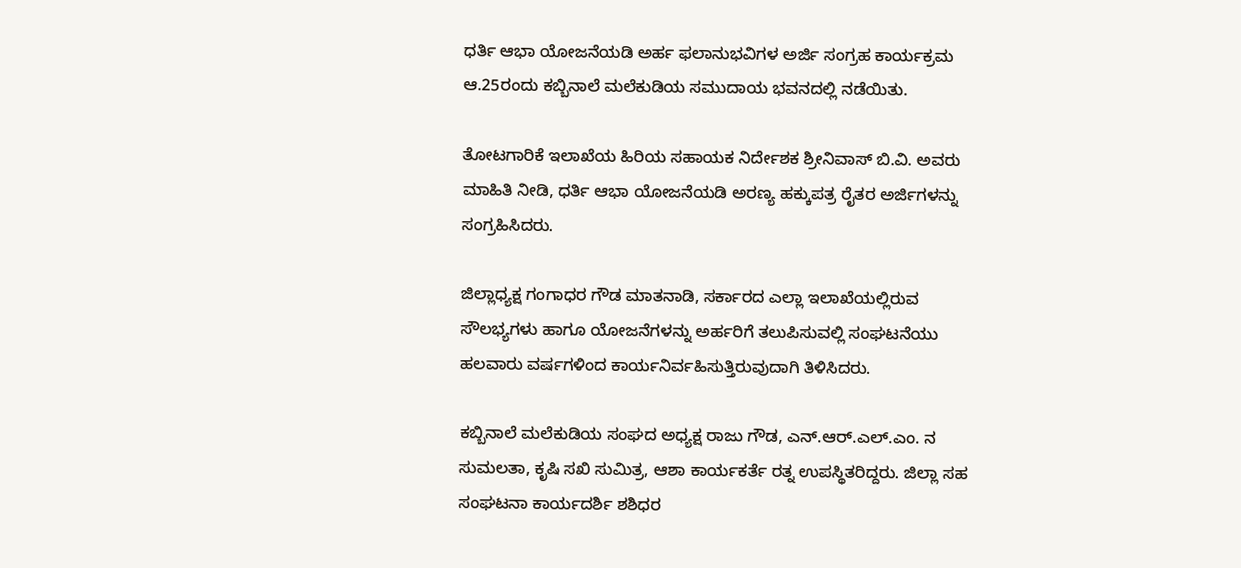ಧರ್ತಿ ಆಭಾ ಯೋಜನೆಯಡಿ ಅರ್ಹ ಫಲಾನುಭವಿಗಳ ಅರ್ಜಿ ಸಂಗ್ರಹ ಕಾರ್ಯಕ್ರಮ ಆ.25ರಂದು ಕಬ್ಬಿನಾಲೆ ಮಲೆಕುಡಿಯ ಸಮುದಾಯ ಭವನದಲ್ಲಿ ನಡೆಯಿತು.

ತೋಟಗಾರಿಕೆ ಇಲಾಖೆಯ ಹಿರಿಯ ಸಹಾಯಕ ನಿರ್ದೇಶಕ ಶ್ರೀನಿವಾಸ್ ಬಿ.ವಿ. ಅವರು ಮಾಹಿತಿ ನೀಡಿ, ಧರ್ತಿ ಆಭಾ ಯೋಜನೆಯಡಿ ಅರಣ್ಯ ಹಕ್ಕುಪತ್ರ ರೈತರ ಅರ್ಜಿಗಳನ್ನು ಸಂಗ್ರಹಿಸಿದರು.

ಜಿಲ್ಲಾಧ್ಯಕ್ಷ ಗಂಗಾಧರ ಗೌಡ ಮಾತನಾಡಿ, ಸರ್ಕಾರದ ಎಲ್ಲಾ ಇಲಾಖೆಯಲ್ಲಿರುವ ಸೌಲಭ್ಯಗಳು ಹಾಗೂ ಯೋಜನೆಗಳನ್ನು ಅರ್ಹರಿಗೆ ತಲುಪಿಸುವಲ್ಲಿ ಸಂಘಟನೆಯು ಹಲವಾರು ವರ್ಷಗಳಿಂದ ಕಾರ್ಯನಿರ್ವಹಿಸುತ್ತಿರುವುದಾಗಿ ತಿಳಿಸಿದರು.

ಕಬ್ಬಿನಾಲೆ ಮಲೆಕುಡಿಯ ಸಂಘದ ಅಧ್ಯಕ್ಷ ರಾಜು ಗೌಡ, ಎನ್‌.ಆರ್‌.ಎಲ್‌.ಎಂ. ನ ಸುಮಲತಾ, ಕೃಷಿ ಸಖಿ ಸುಮಿತ್ರ, ಆಶಾ ಕಾರ್ಯಕರ್ತೆ ರತ್ನ ಉಪಸ್ಥಿತರಿದ್ದರು. ಜಿಲ್ಲಾ ಸಹ ಸಂಘಟನಾ ಕಾರ್ಯದರ್ಶಿ ಶಶಿಧರ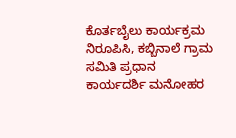ಕೊರ್ತಬೈಲು ಕಾರ್ಯಕ್ರಮ ನಿರೂಪಿಸಿ, ಕಬ್ಬಿನಾಲೆ ಗ್ರಾಮ ಸಮಿತಿ ಪ್ರಧಾನ ಕಾರ್ಯದರ್ಶಿ ಮನೋಹರ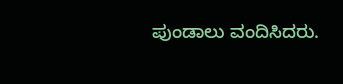ಪುಂಡಾಲು ವಂದಿಸಿದರು.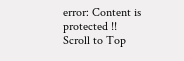error: Content is protected !!
Scroll to Top